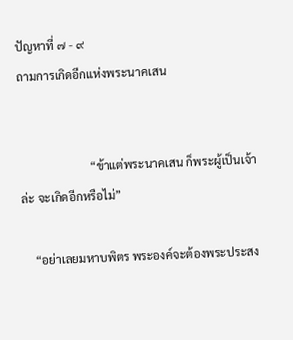ปัญหาที่ ๗ - ๙
ถามการเกิดอีกแห่งพระนาคเสน


                        “ข้าแต่พระนาคเสน ก็พระผู้เป็นเจ้าล่ะ จะเกิดอีกหรือไม่”

    “อย่าเลยมหาบพิตร พระองค์จะต้องพระประสง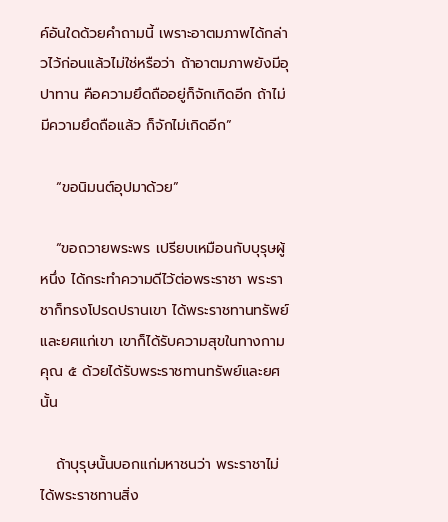ค์อันใดด้วยคำถามนี้ เพราะอาตมภาพได้กล่าวไว้ก่อนแล้วไม่ใช่หรือว่า ถ้าอาตมภาพยังมีอุปาทาน คือความยึดถืออยู่ก็จักเกิดอีก ถ้าไม่มีความยึดถือแล้ว ก็จักไม่เกิดอีก”

   “ขอนิมนต์อุปมาด้วย”

   “ขอถวายพระพร เปรียบเหมือนกับบุรุษผู้หนึ่ง ได้กระทำความดีไว้ต่อพระราชา พระราชาก็ทรงโปรดปรานเขา ได้พระราชทานทรัพย์และยศแก่เขา เขาก็ได้รับความสุขในทางกามคุณ ๕ ด้วยได้รับพระราชทานทรัพย์และยศนั้น

   ถ้าบุรุษนั้นบอกแก่มหาชนว่า พระราชาไม่ได้พระราชทานสิ่ง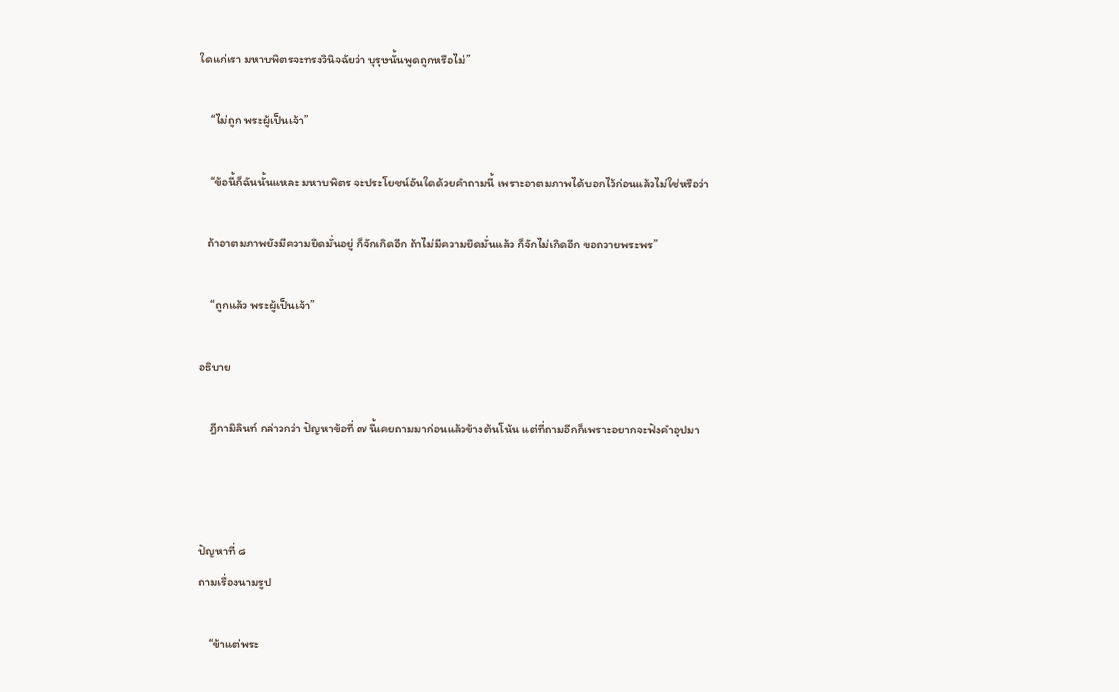ใดแก่เรา มหาบพิตรจะทรงวินิจฉัยว่า บุรุษนั้นพูดถูกหรือไม่”

    “ไม่ถูก พระผู้เป็นเจ้า”

    “ข้อนี้ก็ฉันนั้นแหละ มหาบพิตร จะประโยชน์อันใดด้วยคำถามนี้ เพราะอาตมภาพได้บอกไว้ก่อนแล้วไม่ใช่หรือว่า

   ถ้าอาตมภาพยังมีความยึดมั่นอยู่ ก็จักเกิดอีก ถ้าไม่มีความยึดมั่นแล้ว ก็จักไม่เกิดอีก ขอถวายพระพร”

    “ถูกแล้ว พระผู้เป็นเจ้า”

อธิบาย

    ฎีกามิลินท์ กล่าวกว่า ปัญหาข้อที่ ๗ นี้เคยถามมาก่อนแล้วข้างต้นโน้น แต่ที่ถามอีกก็เพราะอยากจะฟังคำอุปมา



ปัญหาที่ ๘
ถามเรื่องนามรูป

    “ข้าแต่พระ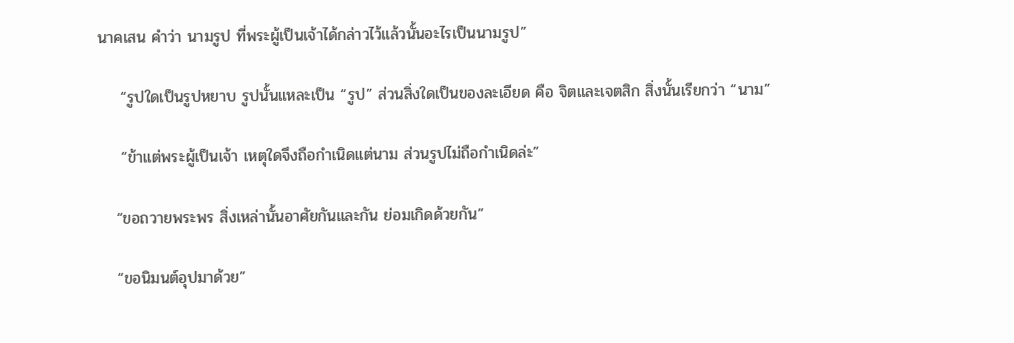นาคเสน คำว่า นามรูป ที่พระผู้เป็นเจ้าได้กล่าวไว้แล้วนั้นอะไรเป็นนามรูป”

    “รูปใดเป็นรูปหยาบ รูปนั้นแหละเป็น “รูป” ส่วนสิ่งใดเป็นของละเอียด คือ จิตและเจตสิก สิ่งนั้นเรียกว่า “นาม”

    “ข้าแต่พระผู้เป็นเจ้า เหตุใดจึงถือกำเนิดแต่นาม ส่วนรูปไม่ถือกำเนิดล่ะ”

   “ขอถวายพระพร สิ่งเหล่านั้นอาศัยกันและกัน ย่อมเกิดด้วยกัน”

   “ขอนิมนต์อุปมาด้วย”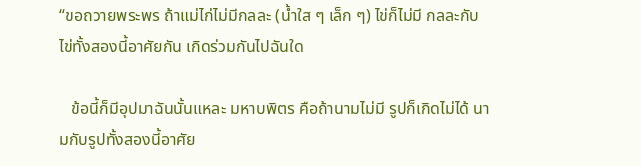“ขอถวายพระพร ถ้าแม่ไก่ไม่มีกลละ (น้ำใส ๆ เล็ก ๆ) ไข่ก็ไม่มี กลละกับไข่ทั้งสองนี้อาศัยกัน เกิดร่วมกันไปฉันใด

   ข้อนี้ก็มีอุปมาฉันนั้นแหละ มหาบพิตร คือถ้านามไม่มี รูปก็เกิดไม่ได้ นามกับรูปทั้งสองนี้อาศัย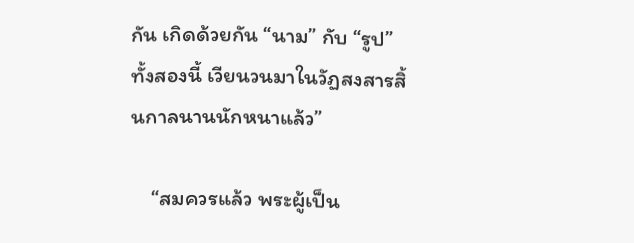กัน เกิดด้วยกัน “นาม” กับ “รูป” ทั้งสองนี้ เวียนวนมาในวัฏสงสารสิ้นกาลนานนักหนาแล้ว”

    “สมควรแล้ว พระผู้เป็น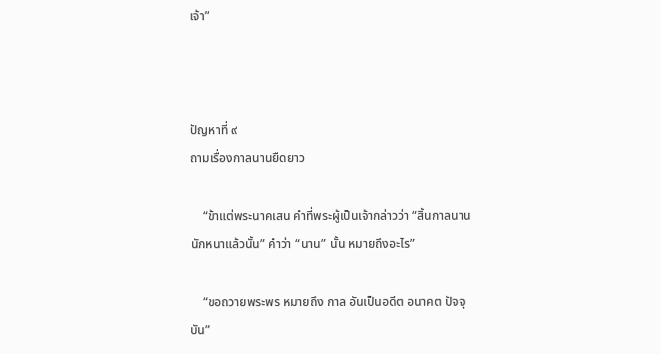เจ้า”



ปัญหาที่ ๙
ถามเรื่องกาลนานยืดยาว

    “ข้าแต่พระนาคเสน คำที่พระผู้เป็นเจ้ากล่าวว่า “สิ้นกาลนานนักหนาแล้วนั้น” คำว่า “นาน” นั้น หมายถึงอะไร”

    “ขอถวายพระพร หมายถึง กาล อันเป็นอดีต อนาคต ปัจจุบัน”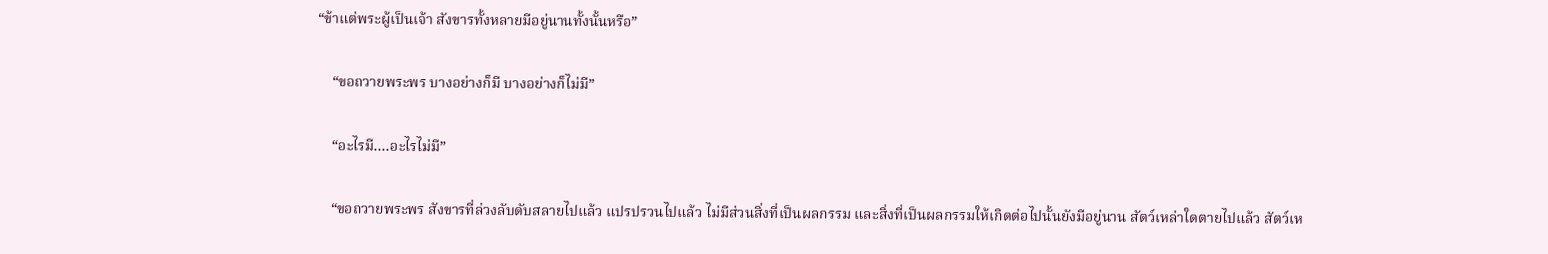“ข้าแต่พระผู้เป็นเจ้า สังขารทั้งหลายมีอยู่นานทั้งนั้นหรือ”

    “ขอถวายพระพร บางอย่างก็มี บางอย่างก็ไม่มี”

    “อะไรมี....อะไรไม่มี”

    “ขอถวายพระพร สังขารที่ล่วงลับดับสลายไปแล้ว แปรปรวนไปแล้ว ไม่มีส่วนสิ่งที่เป็นผลกรรม และสิ่งที่เป็นผลกรรมให้เกิดต่อไปนั้นยังมีอยู่นาน สัตว์เหล่าใดตายไปแล้ว สัตว์เห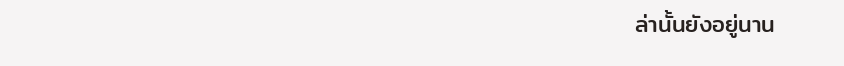ล่านั้นยังอยู่นาน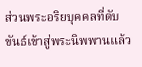ส่วนพระอริยบุคคลที่ดับขันธ์เข้าสู่พระนิพพานแล้ว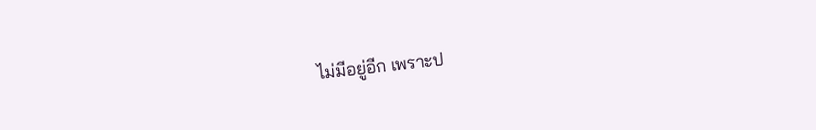ไม่มีอยู่อีก เพราะป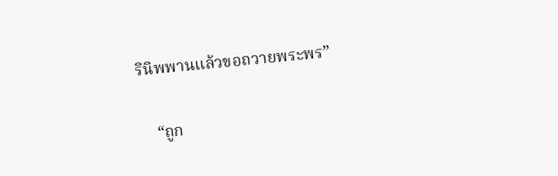รินิพพานแล้วขอถวายพระพร”

    “ถูก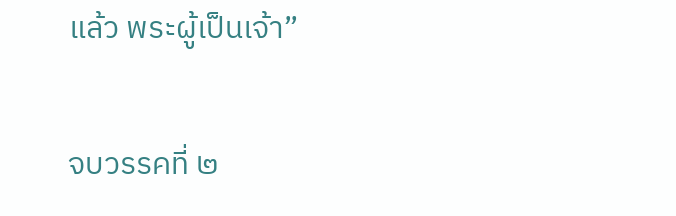แล้ว พระผู้เป็นเจ้า”

จบวรรคที่ ๒